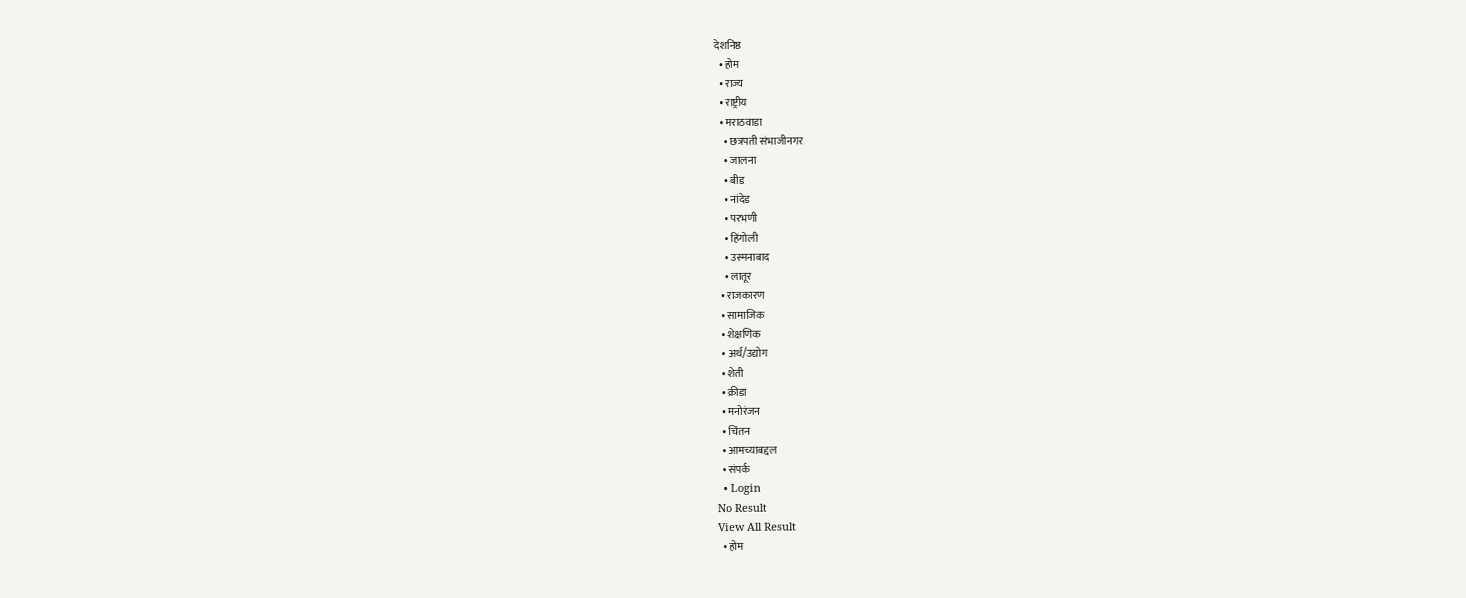देशनिष्ठ
  • होम
  • राज्य
  • राष्ट्रीय
  • मराठवाडा
    • छत्रपती संभाजीनगर
    • जालना
    • बीड
    • नांदेड
    • परभणी
    • हिंगोली
    • उस्मनाबाद
    • लातूर
  • राजकारण
  • सामाजिक
  • शेक्षणिक
  • अर्थ/उद्योग
  • शेती
  • क्रीडा
  • मनोरंजन
  • चिंतन
  • आमच्याबद्दल
  • संपर्क
  • Login
No Result
View All Result
  • होम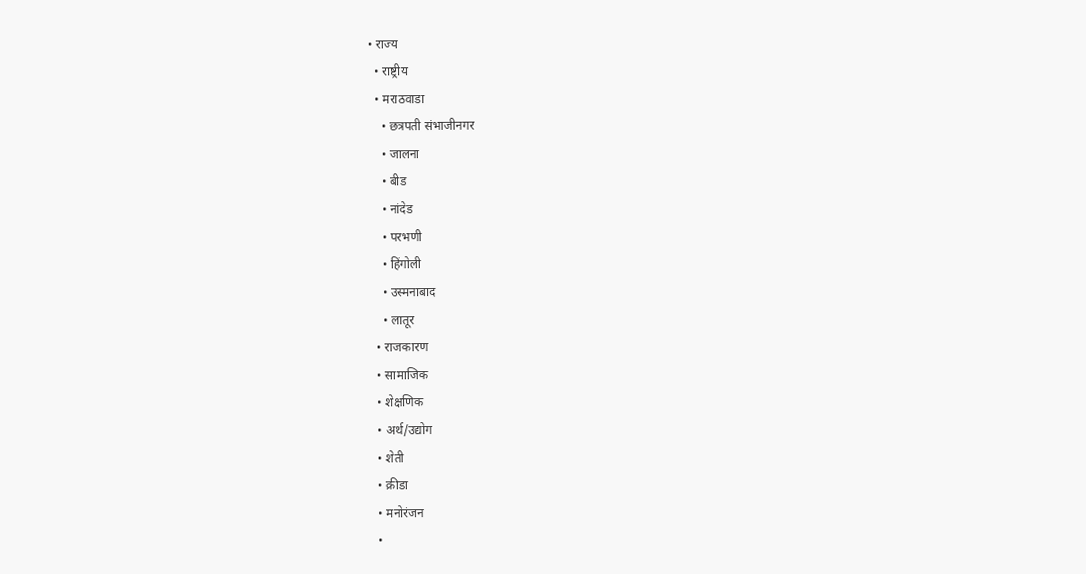• राज्य
  • राष्ट्रीय
  • मराठवाडा
    • छत्रपती संभाजीनगर
    • जालना
    • बीड
    • नांदेड
    • परभणी
    • हिंगोली
    • उस्मनाबाद
    • लातूर
  • राजकारण
  • सामाजिक
  • शेक्षणिक
  • अर्थ/उद्योग
  • शेती
  • क्रीडा
  • मनोरंजन
  •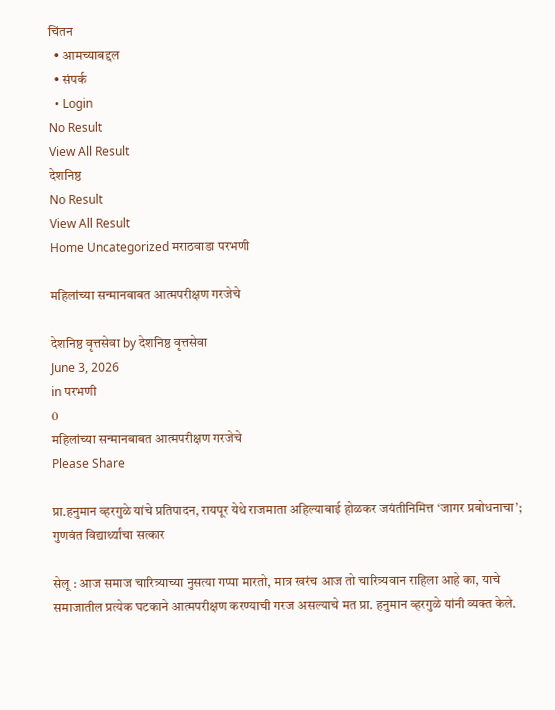चिंतन
  • आमच्याबद्दल
  • संपर्क
  • Login
No Result
View All Result
देशनिष्ठ
No Result
View All Result
Home Uncategorized मराठवाडा परभणी

महिलांच्या सन्मानबाबत आत्मपरीक्षण गरजेचे

देशनिष्ठ वृत्तसेवा by देशनिष्ठ वृत्तसेवा
June 3, 2026
in परभणी
0
महिलांच्या सन्मानबाबत आत्मपरीक्षण गरजेचे
Please Share

प्रा.हनुमान व्हरगुळे यांचे प्रतिपादन, रायपूर येथे राजमाता अहिल्याबाई होळकर जयंतीनिमित्त ‘जागर प्रबोधनाचा’; गुणवंत विद्यार्थ्यांचा सत्कार

सेलू : आज समाज चारित्र्याच्या नुसत्या गप्पा मारतो, मात्र खरंच आज तो चारित्र्यवान राहिला आहे का, याचे समाजातील प्रत्येक घटकाने आत्मपरीक्षण करण्याची गरज असल्याचे मत प्रा. हनुमान व्हरगुळे यांनी व्यक्त केले.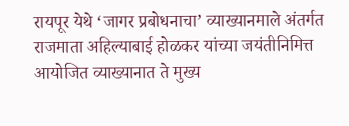रायपूर येथे ‘जागर प्रबोधनाचा’ व्याख्यानमाले अंतर्गत राजमाता अहिल्याबाई होळकर यांच्या जयंतीनिमित्त आयोजित व्याख्यानात ते मुख्य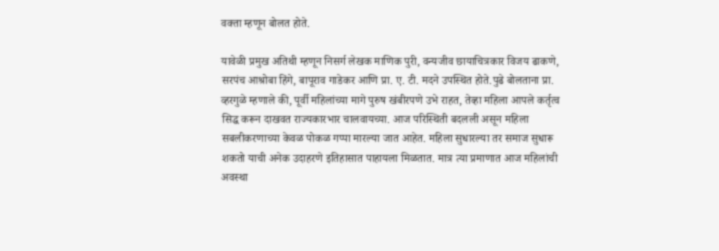वक्ता म्हणून बोलत होते.

यावेळी प्रमुख अतिथी म्हणून निसर्ग लेखक माणिक पुरी, वन्यजीव छायाचित्रकार विजय ढाकणे, सरपंच आश्रोबा हिंगे, बापूराव गाडेकर आणि प्रा. ए. टी. मदने उपस्थित होते.पुढे बोलताना प्रा. व्हरगुळे म्हणाले की, पूर्वी महिलांच्या मागे पुरुष खंबीरपणे उभे राहत, तेव्हा महिला आपले कर्तृत्व सिद्ध करून दाखवत राज्यकारभार चालवायच्या. आज परिस्थिती बदलली असून महिला सबलीकरणाच्या केवळ पोकळ गप्पा मारल्या जात आहेत. महिला सुधारल्या तर समाज सुधारू शकतो याची अनेक उदाहरणे इतिहासात पाहायला मिळतात. मात्र त्या प्रमाणात आज महिलांची अवस्था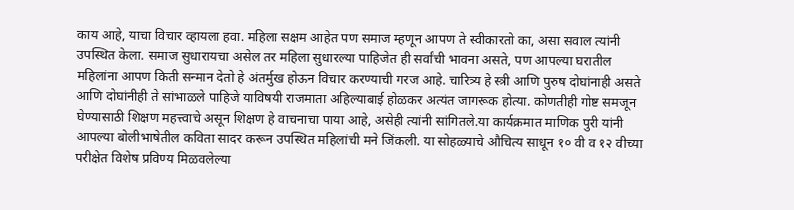काय आहे, याचा विचार व्हायला हवा. महिला सक्षम आहेत पण समाज म्हणून आपण ते स्वीकारतो का, असा सवाल त्यांनी उपस्थित केला. समाज सुधारायचा असेल तर महिला सुधारल्या पाहिजेत ही सर्वांची भावना असते, पण आपल्या घरातील महिलांना आपण किती सन्मान देतो हे अंतर्मुख होऊन विचार करण्याची गरज आहे. चारित्र्य हे स्त्री आणि पुरुष दोघांनाही असते आणि दोघांनीही ते सांभाळले पाहिजे याविषयी राजमाता अहिल्याबाई होळकर अत्यंत जागरूक होत्या. कोणतीही गोष्ट समजून घेण्यासाठी शिक्षण महत्त्वाचे असून शिक्षण हे वाचनाचा पाया आहे, असेही त्यांनी सांगितले.या कार्यक्रमात माणिक पुरी यांनी आपल्या बोलीभाषेतील कविता सादर करून उपस्थित महिलांची मने जिंकली. या सोहळ्याचे औचित्य साधून १० वी व १२ वीच्या परीक्षेत विशेष प्रविण्य मिळवलेल्या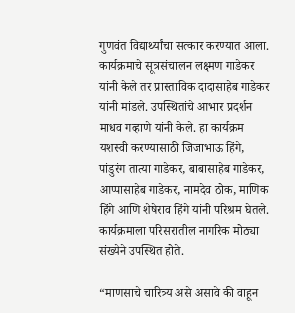गुणवंत विद्यार्थ्यांचा सत्कार करण्यात आला. कार्यक्रमाचे सूत्रसंचालन लक्ष्मण गाडेकर यांनी केले तर प्रास्ताविक दादासाहेब गाडेकर यांनी मांडले. उपस्थितांचे आभार प्रदर्शन माधव गव्हाणे यांनी केले. हा कार्यक्रम यशस्वी करण्यासाठी जिजाभाऊ हिंगे, पांडुरंग तात्या गाडेकर, बाबासाहेब गाडेकर, आप्पासाहेब गाडेकर, नामदेव ठोक, माणिक हिंगे आणि शेषेराव हिंगे यांनी परिश्रम घेतले. कार्यक्रमाला परिसरातील नागरिक मोठ्या संख्येने उपस्थित होते.

“माणसाचे चारित्र्य असे असावे की वाहून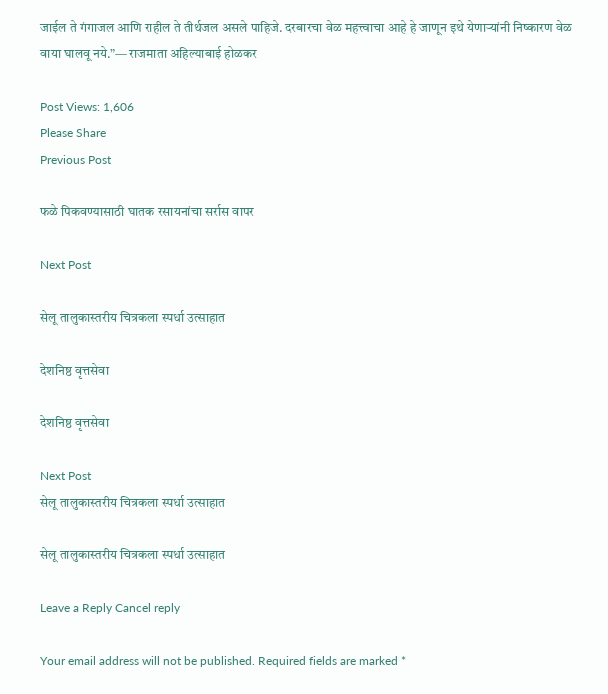जाईल ते गंगाजल आणि राहील ते तीर्थजल असले पाहिजे. दरबारचा वेळ महत्त्वाचा आहे हे जाणून इथे येणाऱ्यांनी निष्कारण वेळ वाया घालवू नये.”— राजमाता अहिल्याबाई होळकर

Post Views: 1,606
Please Share
Previous Post

फळे पिकवण्यासाठी घातक रसायनांचा सर्रास वापर

Next Post

सेलू तालुकास्तरीय चित्रकला स्पर्धा उत्साहात

देशनिष्ठ वृत्तसेवा

देशनिष्ठ वृत्तसेवा

Next Post
सेलू तालुकास्तरीय चित्रकला स्पर्धा उत्साहात

सेलू तालुकास्तरीय चित्रकला स्पर्धा उत्साहात

Leave a Reply Cancel reply

Your email address will not be published. Required fields are marked *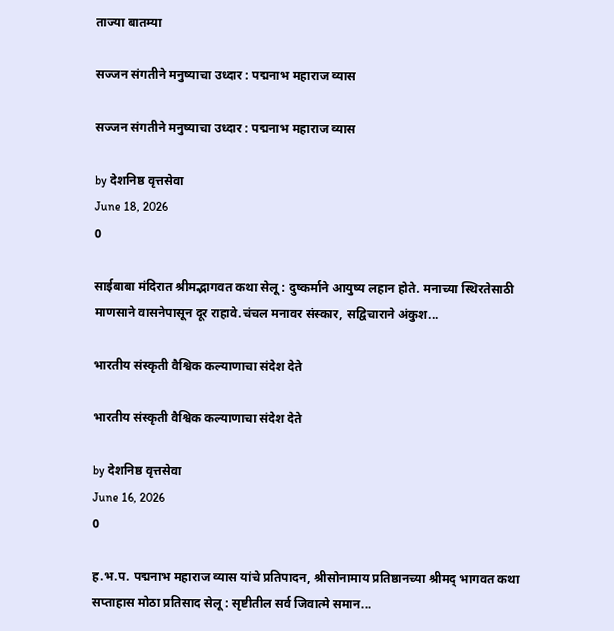ताज्या बातम्या

सज्जन संगतीने मनुष्याचा उध्दार : पद्मनाभ महाराज व्यास

सज्जन संगतीने मनुष्याचा उध्दार : पद्मनाभ महाराज व्यास

by देशनिष्ठ वृत्तसेवा
June 18, 2026
0

साईबाबा मंदिरात श्रीमद्भागवत कथा सेलू : दुष्कर्माने आयुष्य लहान होते. मनाच्या स्थिरतेसाठी माणसाने वासनेपासून दूर राहावे.चंचल मनावर संस्कार, सद्विचाराने अंकुश...

भारतीय संस्कृती वैश्विक कल्याणाचा संदेश देते

भारतीय संस्कृती वैश्विक कल्याणाचा संदेश देते

by देशनिष्ठ वृत्तसेवा
June 16, 2026
0

ह.भ.प. पद्मनाभ महाराज व्यास यांचे प्रतिपादन, श्रीसोनामाय प्रतिष्ठानच्या श्रीमद् भागवत कथा सप्ताहास मोठा प्रतिसाद सेलू : सृष्टीतील सर्व जिवात्मे समान...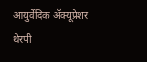आयुर्वेदिक ॲक्यूप्रेशर थेरपी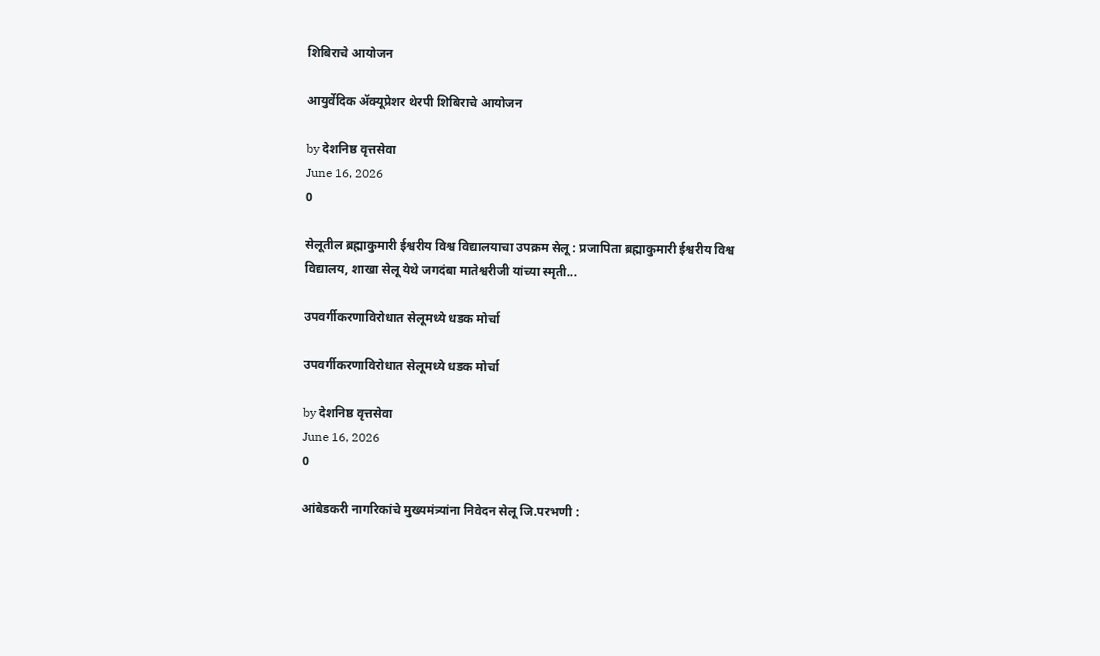शिबिराचे आयोजन

आयुर्वेदिक ॲक्यूप्रेशर थेरपी शिबिराचे आयोजन

by देशनिष्ठ वृत्तसेवा
June 16, 2026
0

सेलूतील ब्रह्माकुमारी ईश्वरीय विश्व विद्यालयाचा उपक्रम सेलू : प्रजापिता ब्रह्माकुमारी ईश्वरीय विश्व विद्यालय, शाखा सेलू येथे जगदंबा मातेश्वरीजी यांच्या स्मृती...

उपवर्गीकरणाविरोधात सेलूमध्ये धडक मोर्चा

उपवर्गीकरणाविरोधात सेलूमध्ये धडक मोर्चा

by देशनिष्ठ वृत्तसेवा
June 16, 2026
0

आंबेडकरी नागरिकांचे मुख्यमंत्र्यांना निवेदन सेलू जि.परभणी :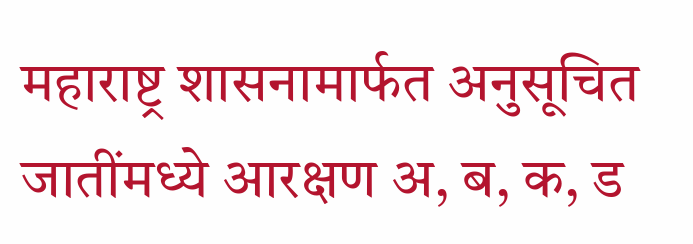महाराष्ट्र शासनामार्फत अनुसूचित जातींमध्ये आरक्षण अ, ब, क, ड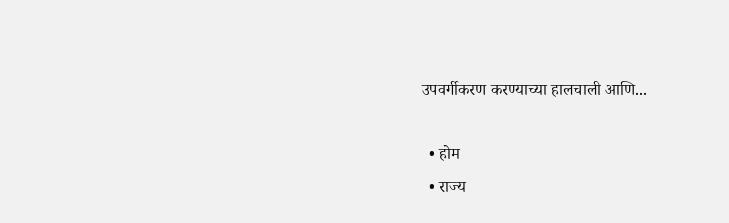उपवर्गीकरण करण्याच्या हालचाली आणि...

  • होम
  • राज्य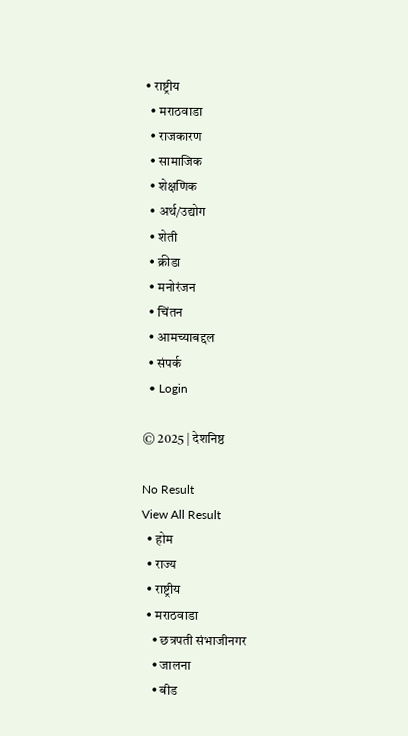• राष्ट्रीय
  • मराठवाडा
  • राजकारण
  • सामाजिक
  • शेक्षणिक
  • अर्थ/उद्योग
  • शेती
  • क्रीडा
  • मनोरंजन
  • चिंतन
  • आमच्याबद्दल
  • संपर्क
  • Login

© 2025 | देशनिष्ठ

No Result
View All Result
  • होम
  • राज्य
  • राष्ट्रीय
  • मराठवाडा
    • छत्रपती संभाजीनगर
    • जालना
    • बीड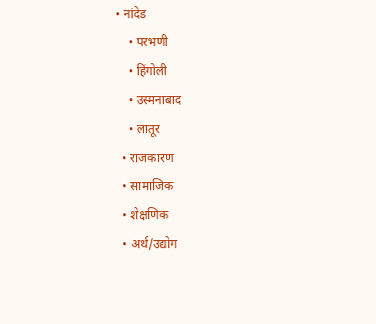• नांदेड
    • परभणी
    • हिंगोली
    • उस्मनाबाद
    • लातूर
  • राजकारण
  • सामाजिक
  • शेक्षणिक
  • अर्थ/उद्योग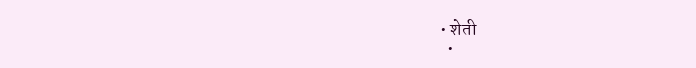• शेती
  •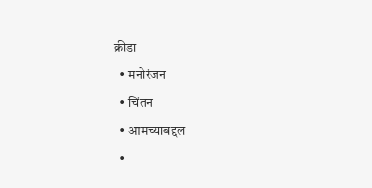क्रीडा
  • मनोरंजन
  • चिंतन
  • आमच्याबद्दल
  •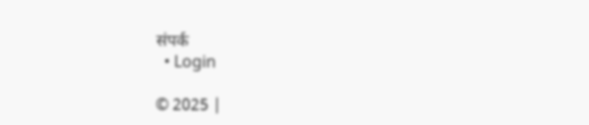संपर्क
  • Login

© 2025 |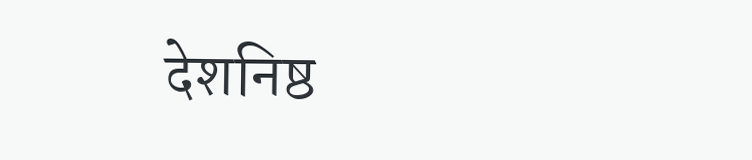देशनिष्ठ